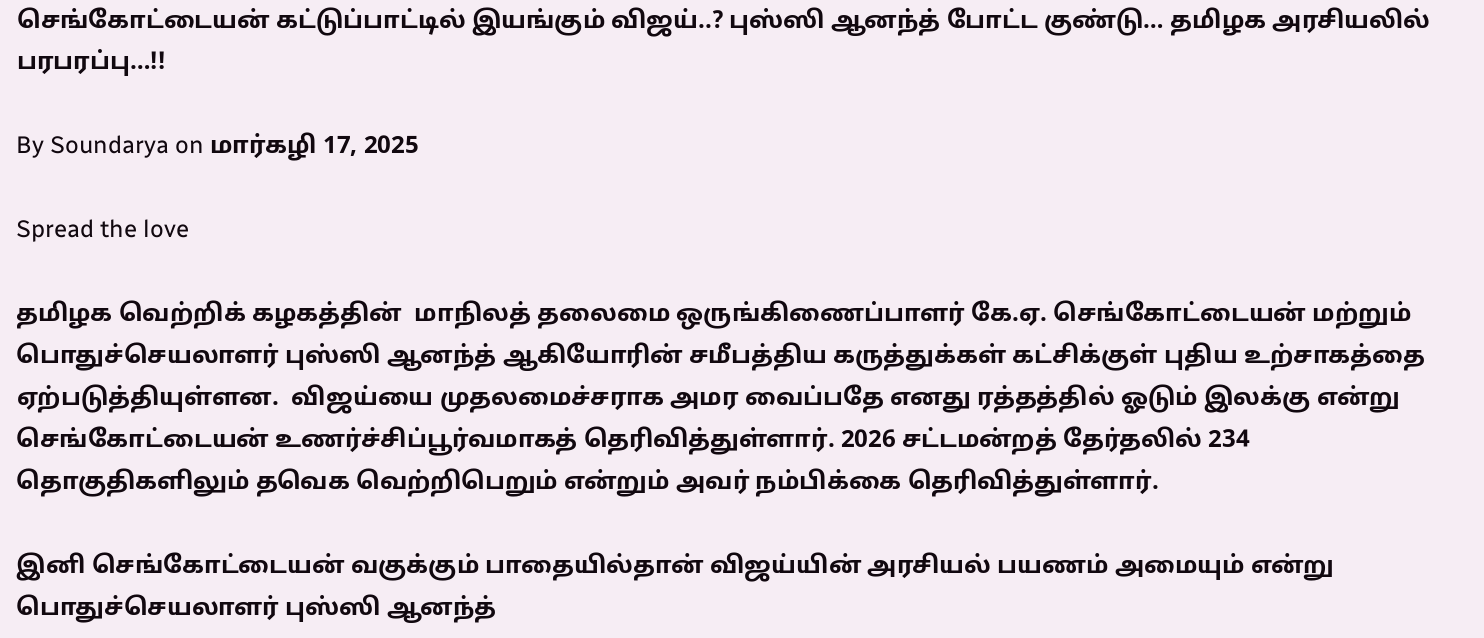செங்கோட்டையன் கட்டுப்பாட்டில் இயங்கும் விஜய்..? புஸ்ஸி ஆனந்த் போட்ட குண்டு… தமிழக அரசியலில் பரபரப்பு…!!

By Soundarya on மார்கழி 17, 2025

Spread the love

தமிழக வெற்றிக் கழகத்தின்  மாநிலத் தலைமை ஒருங்கிணைப்பாளர் கே.ஏ. செங்கோட்டையன் மற்றும் பொதுச்செயலாளர் புஸ்ஸி ஆனந்த் ஆகியோரின் சமீபத்திய கருத்துக்கள் கட்சிக்குள் புதிய உற்சாகத்தை ஏற்படுத்தியுள்ளன.  விஜய்யை முதலமைச்சராக அமர வைப்பதே எனது ரத்தத்தில் ஓடும் இலக்கு என்று செங்கோட்டையன் உணர்ச்சிப்பூர்வமாகத் தெரிவித்துள்ளார். 2026 சட்டமன்றத் தேர்தலில் 234 தொகுதிகளிலும் தவெக வெற்றிபெறும் என்றும் அவர் நம்பிக்கை தெரிவித்துள்ளார்.

இனி செங்கோட்டையன் வகுக்கும் பாதையில்தான் விஜய்யின் அரசியல் பயணம் அமையும் என்று பொதுச்செயலாளர் புஸ்ஸி ஆனந்த்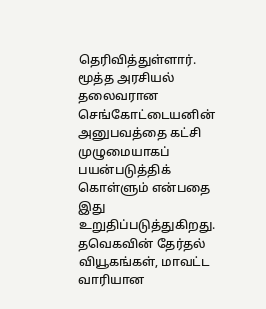தெரிவித்துள்ளார். மூத்த அரசியல் தலைவரான செங்கோட்டையனின் அனுபவத்தை கட்சி முழுமையாகப் பயன்படுத்திக் கொள்ளும் என்பதை இது உறுதிப்படுத்துகிறது. தவெகவின் தேர்தல் வியூகங்கள், மாவட்ட வாரியான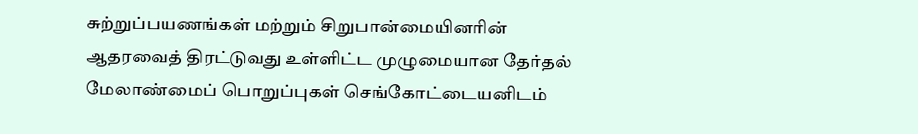சுற்றுப்பயணங்கள் மற்றும் சிறுபான்மையினரின் ஆதரவைத் திரட்டுவது உள்ளிட்ட முழுமையான தேர்தல் மேலாண்மைப் பொறுப்புகள் செங்கோட்டையனிடம்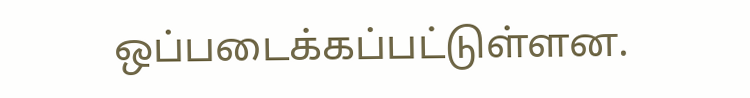ஒப்படைக்கப்பட்டுள்ளன.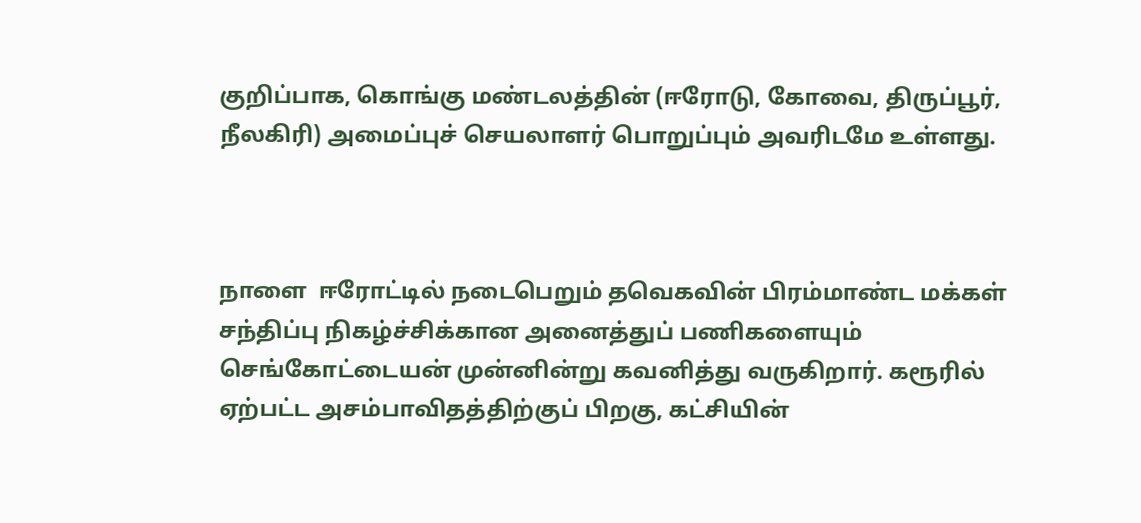குறிப்பாக, கொங்கு மண்டலத்தின் (ஈரோடு, கோவை, திருப்பூர், நீலகிரி) அமைப்புச் செயலாளர் பொறுப்பும் அவரிடமே உள்ளது.



நாளை  ஈரோட்டில் நடைபெறும் தவெகவின் பிரம்மாண்ட மக்கள் சந்திப்பு நிகழ்ச்சிக்கான அனைத்துப் பணிகளையும் செங்கோட்டையன் முன்னின்று கவனித்து வருகிறார். கரூரில் ஏற்பட்ட அசம்பாவிதத்திற்குப் பிறகு, கட்சியின்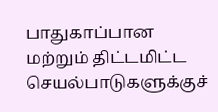பாதுகாப்பான மற்றும் திட்டமிட்ட செயல்பாடுகளுக்குச்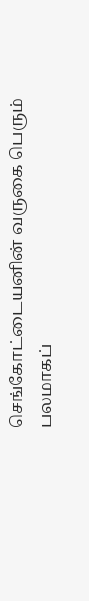செங்கோட்டையனின் வருகை பெரும் பலமாகப்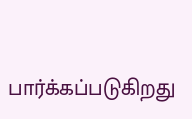பார்க்கப்படுகிறது